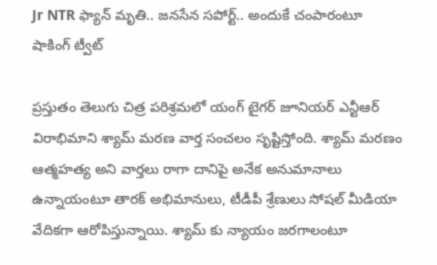Jr NTR ఫ్యాన్ మృతి.. జనసేన సపోర్ట్‌.. అందుకే చంపారంటూ షాకింగ్ ట్వీట్

ప్రస్తుతం తెలుగు చిత్ర పరిశ్రమలో యంగ్ టైగర్ జూనియర్ ఎన్టీఆర్ విరాభిమాని శ్యామ్ మరణ వార్త సంచలం సృష్టిస్తోంది. శ్యామ్ మరణం ఆత్మహత్య అని వార్తలు రాగా దానిపై అనేక అనుమానాలు ఉన్నాయంటూ తారక్ అభిమానులు, టీడీపీ శ్రేణులు సోషల్ మీడియా వేదికగా ఆరోపిస్తున్నాయి. శ్యామ్ కు న్యాయం జరగాలంటూ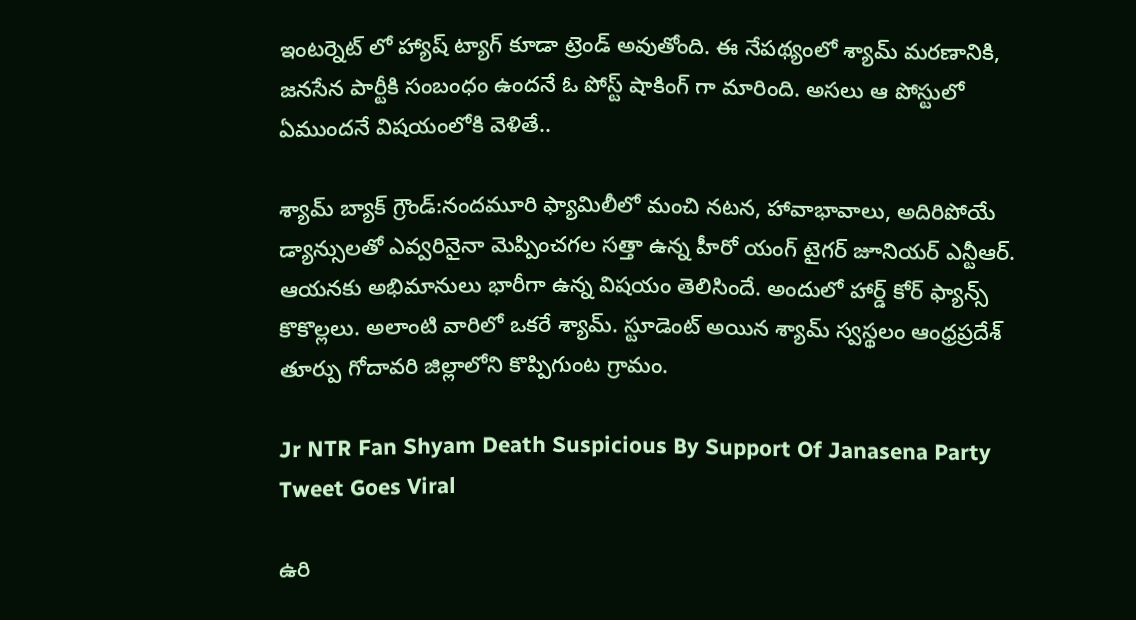ఇంటర్నెట్ లో హ్యాష్ ట్యాగ్ కూడా ట్రెండ్ అవుతోంది. ఈ నేపథ్యంలో శ్యామ్ మరణానికి, జనసేన పార్టీకి సంబంధం ఉందనే ఓ పోస్ట్ షాకింగ్ గా మారింది. అసలు ఆ పోస్టులో ఏముందనే విషయంలోకి వెళితే..

శ్యామ్ బ్యాక్ గ్రౌండ్:నందమూరి ఫ్యామిలీలో మంచి నటన, హావాభావాలు, అదిరిపోయే డ్యాన్సులతో ఎవ్వరినైనా మెప్పించగల సత్తా ఉన్న హీరో యంగ్ టైగర్ జూనియర్ ఎన్టీఆర్. ఆయనకు అభిమానులు భారీగా ఉన్న విషయం తెలిసిందే. అందులో హార్డ్ కోర్ ఫ్యాన్స్ కొకొల్లలు. అలాంటి వారిలో ఒకరే శ్యామ్. స్టూడెంట్ అయిన శ్యామ్ స్వస్థలం ఆంధ్రప్రదేశ్ తూర్పు గోదావరి జిల్లాలోని కొప్పిగుంట గ్రామం.

Jr NTR Fan Shyam Death Suspicious By Support Of Janasena Party Tweet Goes Viral

ఉరి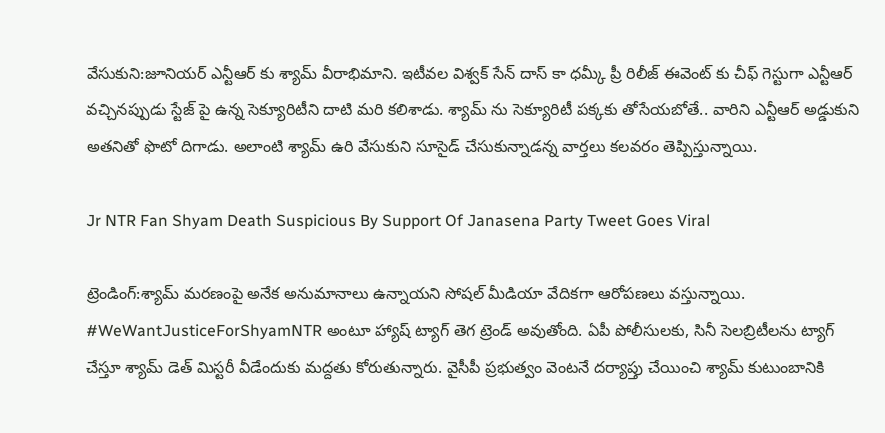వేసుకుని:జూనియర్ ఎన్టీఆర్ కు శ్యామ్ వీరాభిమాని. ఇటీవల విశ్వక్ సేన్ దాస్ కా ధమ్కీ ప్రీ రిలీజ్ ఈవెంట్ కు చీఫ్ గెస్టుగా ఎన్టీఆర్ వచ్చినప్పుడు స్టేజ్ పై ఉన్న సెక్యూరిటీని దాటి మరి కలిశాడు. శ్యామ్ ను సెక్యూరిటీ పక్కకు తోసేయబోతే.. వారిని ఎన్టీఆర్ అడ్డుకుని అతనితో ఫొటో దిగాడు. అలాంటి శ్యామ్ ఉరి వేసుకుని సూసైడ్ చేసుకున్నాడన్న వార్తలు కలవరం తెప్పిస్తున్నాయి.

Jr NTR Fan Shyam Death Suspicious By Support Of Janasena Party Tweet Goes Viral

ట్రెండింగ్:శ్యామ్ మరణంపై అనేక అనుమానాలు ఉన్నాయని సోషల్ మీడియా వేదికగా ఆరోపణలు వస్తున్నాయి. #WeWantJusticeForShyamNTR అంటూ హ్యాష్ ట్యాగ్ తెగ ట్రెండ్ అవుతోంది. ఏపీ పోలీసులకు, సినీ సెలబ్రిటీలను ట్యాగ్ చేస్తూ శ్యామ్ డెత్ మిస్టరీ వీడేందుకు మద్దతు కోరుతున్నారు. వైసీపీ ప్రభుత్వం వెంటనే దర్యాప్తు చేయించి శ్యామ్ కుటుంబానికి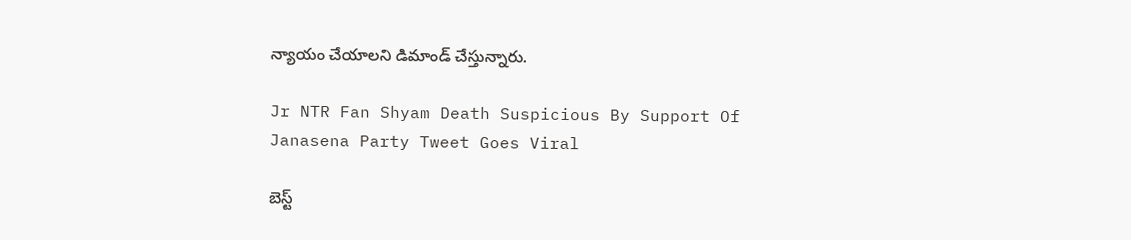న్యాయం చేయాలని డిమాండ్ చేస్తున్నారు.

Jr NTR Fan Shyam Death Suspicious By Support Of Janasena Party Tweet Goes Viral

బెస్ట్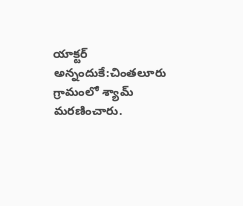యాక్టర్ అన్నందుకే:చింతలూరు గ్రామంలో శ్యామ్ మరణించారు.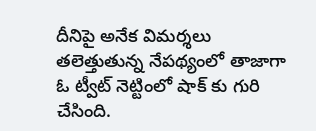దీనిపై అనేక విమర్శలు తలెత్తుతున్న నేపథ్యంలో తాజాగా ఓ ట్వీట్ నెట్టింలో షాక్ కు గురి చేసింది.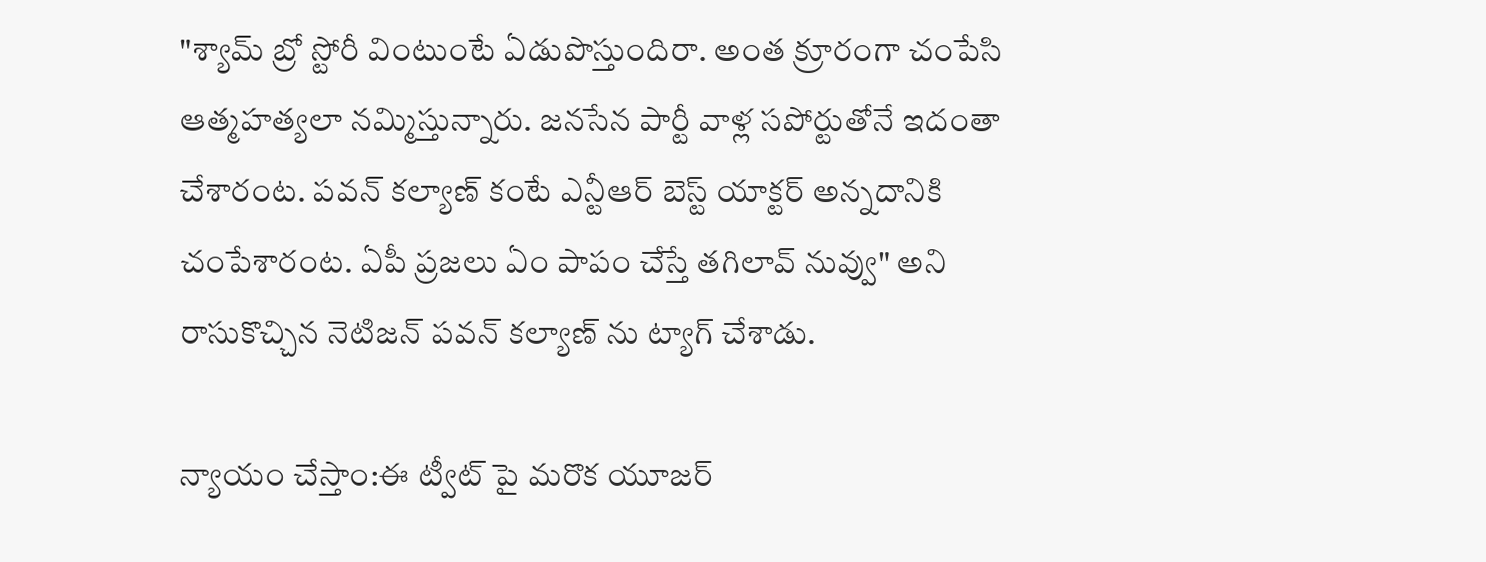"శ్యామ్ బ్రో స్టోరీ వింటుంటే ఏడుపొస్తుందిరా. అంత క్రూరంగా చంపేసి ఆత్మహత్యలా నమ్మిస్తున్నారు. జనసేన పార్టీ వాళ్ల సపోర్టుతోనే ఇదంతా చేశారంట. పవన్ కల్యాణ్ కంటే ఎన్టీఆర్ బెస్ట్ యాక్టర్ అన్నదానికి చంపేశారంట. ఏపీ ప్రజలు ఏం పాపం చేస్తే తగిలావ్ నువ్వు" అని రాసుకొచ్చిన నెటిజన్ పవన్ కల్యాణ్ ను ట్యాగ్ చేశాడు.

న్యాయం చేస్తాం:ఈ ట్వీట్ పై మరొక యూజర్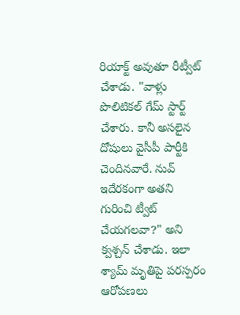రియాక్ట్ అవుతూ రీట్వీట్ చేశాడు. "వాళ్లు పొలిటికల్ గేమ్ స్టార్ట్ చేశారు. కానీ అసలైన దోషులు వైసీపీ పార్టీకి చెందినవారే. నువ్ ఇదేరకంగా అతని గురించి ట్వీట్ చేయగలవా?" అని క్వశ్చన్ చేశాడు. ఇలా శ్యామ్ మృతిపై పరస్పరం ఆరోపణలు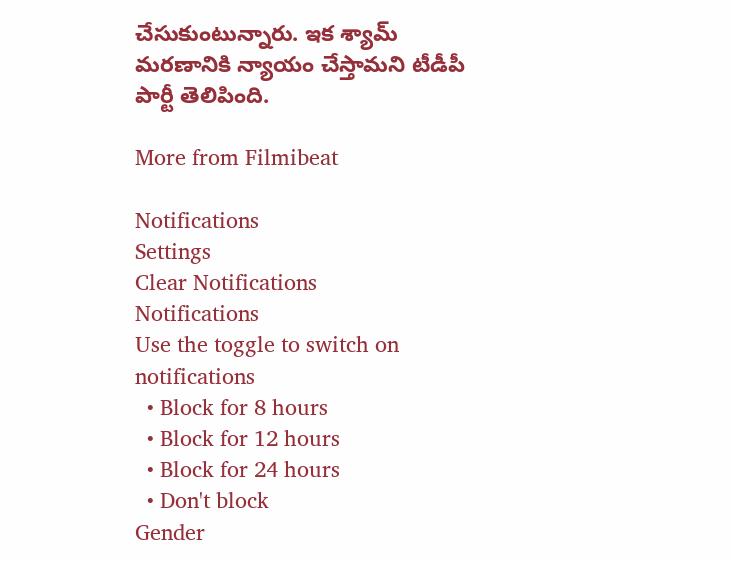చేసుకుంటున్నారు. ఇక శ్యామ్ మరణానికి న్యాయం చేస్తామని టీడీపీ పార్టీ తెలిపింది.

More from Filmibeat

Notifications
Settings
Clear Notifications
Notifications
Use the toggle to switch on notifications
  • Block for 8 hours
  • Block for 12 hours
  • Block for 24 hours
  • Don't block
Gender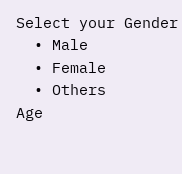Select your Gender
  • Male
  • Female
  • Others
Age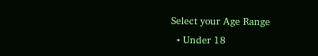Select your Age Range
  • Under 18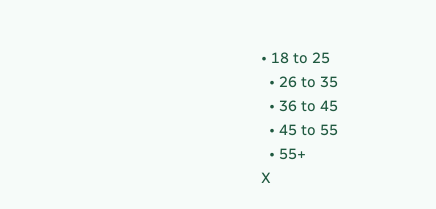• 18 to 25
  • 26 to 35
  • 36 to 45
  • 45 to 55
  • 55+
X